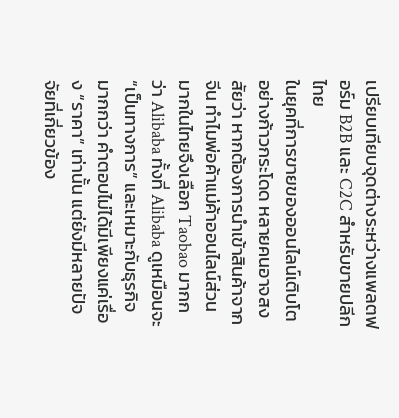เปรียบเทียบจุดต่างระหว่างแพลตฟอร์ม B2B และ C2C สำหรับขายปลีกไทย
ในยุคที่การขายของออนไลน์เติบโตอย่างก้าวกระโดด หลายคนอาจสงสัยว่า หากต้องการนำเข้าสินค้าจากจีน ทำไมพ่อค้าแม่ค้าออนไลน์ส่วนมากในไทยจึงเลือก Taobao มากกว่า Alibaba ทั้งที่ Alibaba ดูเหมือนจะ “เป็นทางการ” และเหมาะกับธุรกิจมากกว่า คำตอบไม่ได้มีเพียงแค่เรื่อง “ราคา” เท่านั้น แต่ยังมีหลายปัจจัยที่เกี่ยวข้อง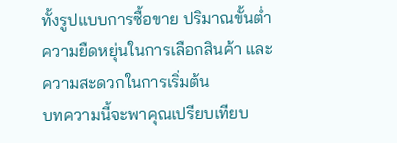ทั้งรูปแบบการซื้อขาย ปริมาณขั้นต่ำ ความยืดหยุ่นในการเลือกสินค้า และความสะดวกในการเริ่มต้น
บทความนี้จะพาคุณเปรียบเทียบ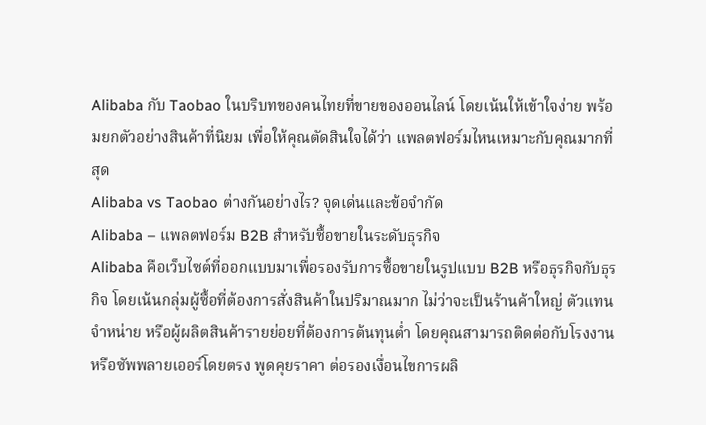Alibaba กับ Taobao ในบริบทของคนไทยที่ขายของออนไลน์ โดยเน้นให้เข้าใจง่าย พร้อมยกตัวอย่างสินค้าที่นิยม เพื่อให้คุณตัดสินใจได้ว่า แพลตฟอร์มไหนเหมาะกับคุณมากที่สุด
Alibaba vs Taobao ต่างกันอย่างไร? จุดเด่นและข้อจำกัด
Alibaba – แพลตฟอร์ม B2B สำหรับซื้อขายในระดับธุรกิจ
Alibaba คือเว็บไซต์ที่ออกแบบมาเพื่อรองรับการซื้อขายในรูปแบบ B2B หรือธุรกิจกับธุรกิจ โดยเน้นกลุ่มผู้ซื้อที่ต้องการสั่งสินค้าในปริมาณมาก ไม่ว่าจะเป็นร้านค้าใหญ่ ตัวแทนจำหน่าย หรือผู้ผลิตสินค้ารายย่อยที่ต้องการต้นทุนต่ำ โดยคุณสามารถติดต่อกับโรงงานหรือซัพพลายเออร์โดยตรง พูดคุยราคา ต่อรองเงื่อนไขการผลิ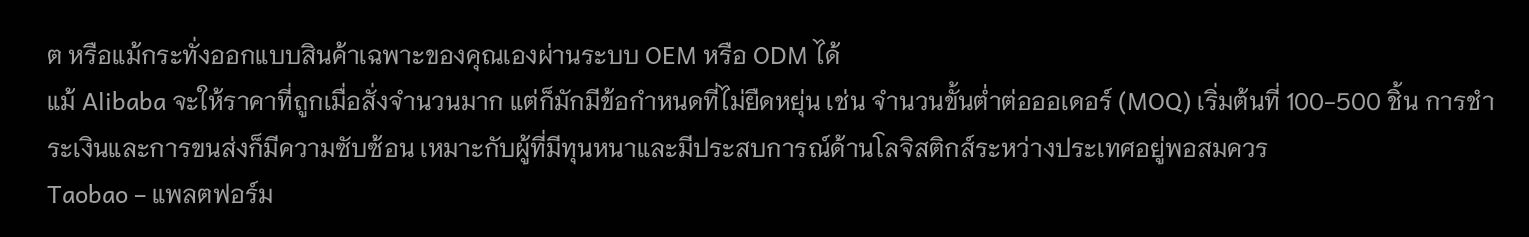ต หรือแม้กระทั่งออกแบบสินค้าเฉพาะของคุณเองผ่านระบบ OEM หรือ ODM ได้
แม้ Alibaba จะให้ราคาที่ถูกเมื่อสั่งจำนวนมาก แต่ก็มักมีข้อกำหนดที่ไม่ยืดหยุ่น เช่น จำนวนขั้นต่ำต่อออเดอร์ (MOQ) เริ่มต้นที่ 100-500 ชิ้น การชำระเงินและการขนส่งก็มีความซับซ้อน เหมาะกับผู้ที่มีทุนหนาและมีประสบการณ์ด้านโลจิสติกส์ระหว่างประเทศอยู่พอสมควร
Taobao – แพลตฟอร์ม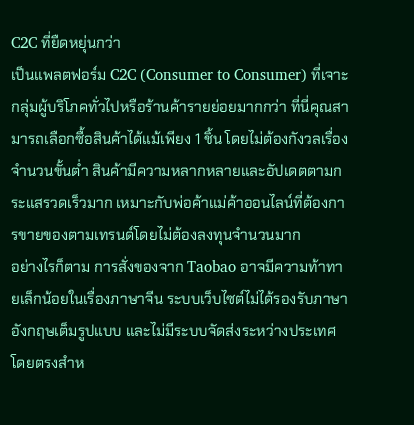C2C ที่ยืดหยุ่นกว่า
เป็นแพลตฟอร์ม C2C (Consumer to Consumer) ที่เจาะกลุ่มผู้บริโภคทั่วไปหรือร้านค้ารายย่อยมากกว่า ที่นี่คุณสามารถเลือกซื้อสินค้าได้แม้เพียง 1 ชิ้น โดยไม่ต้องกังวลเรื่องจำนวนขั้นต่ำ สินค้ามีความหลากหลายและอัปเดตตามกระแสรวดเร็วมาก เหมาะกับพ่อค้าแม่ค้าออนไลน์ที่ต้องการขายของตามเทรนด์โดยไม่ต้องลงทุนจำนวนมาก
อย่างไรก็ตาม การสั่งของจาก Taobao อาจมีความท้าทายเล็กน้อยในเรื่องภาษาจีน ระบบเว็บไซต์ไม่ได้รองรับภาษาอังกฤษเต็มรูปแบบ และไม่มีระบบจัดส่งระหว่างประเทศโดยตรงสำห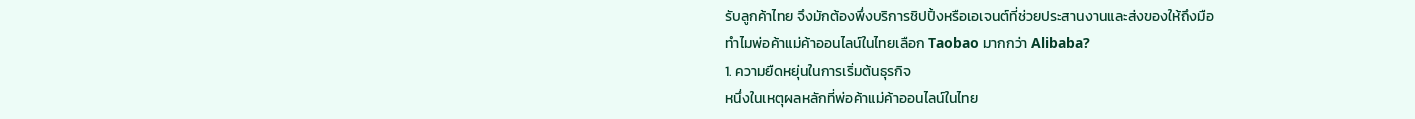รับลูกค้าไทย จึงมักต้องพึ่งบริการชิปปิ้งหรือเอเจนต์ที่ช่วยประสานงานและส่งของให้ถึงมือ
ทำไมพ่อค้าแม่ค้าออนไลน์ในไทยเลือก Taobao มากกว่า Alibaba?
1. ความยืดหยุ่นในการเริ่มต้นธุรกิจ
หนึ่งในเหตุผลหลักที่พ่อค้าแม่ค้าออนไลน์ในไทย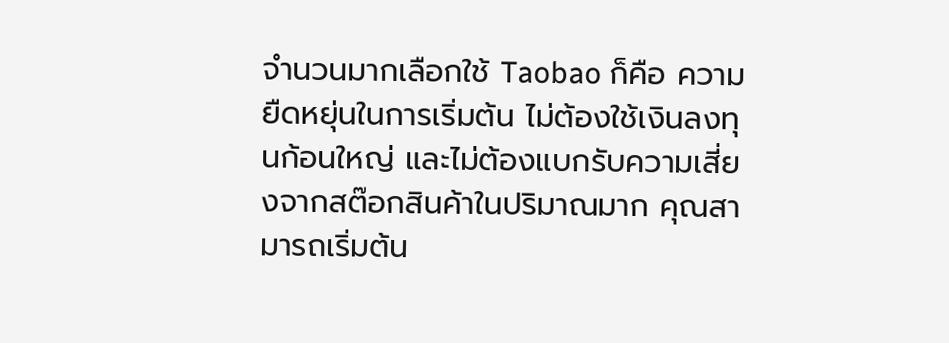จำนวนมากเลือกใช้ Taobao ก็คือ ความยืดหยุ่นในการเริ่มต้น ไม่ต้องใช้เงินลงทุนก้อนใหญ่ และไม่ต้องแบกรับความเสี่ยงจากสต๊อกสินค้าในปริมาณมาก คุณสามารถเริ่มต้น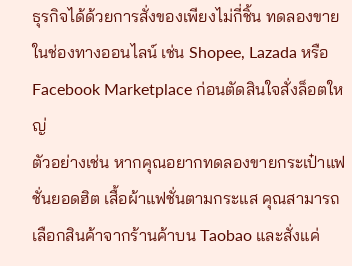ธุรกิจได้ด้วยการสั่งของเพียงไม่กี่ชิ้น ทดลองขายในช่องทางออนไลน์ เช่น Shopee, Lazada หรือ Facebook Marketplace ก่อนตัดสินใจสั่งล็อตใหญ่
ตัวอย่างเช่น หากคุณอยากทดลองขายกระเป๋าแฟชั่นยอดฮิต เสื้อผ้าแฟชั่นตามกระแส คุณสามารถเลือกสินค้าจากร้านค้าบน Taobao และสั่งแค่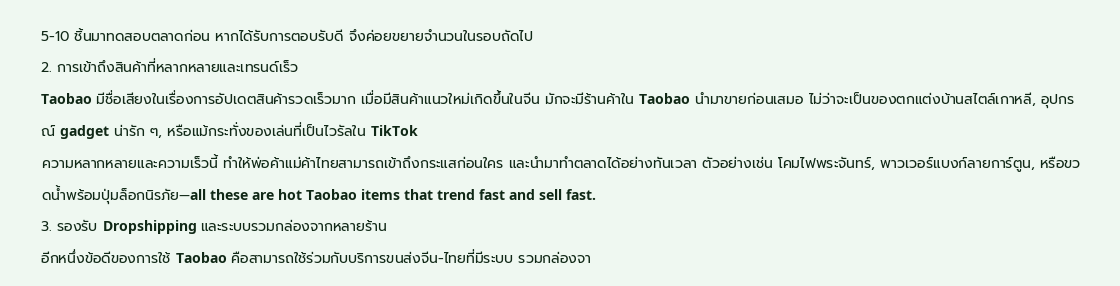5-10 ชิ้นมาทดสอบตลาดก่อน หากได้รับการตอบรับดี จึงค่อยขยายจำนวนในรอบถัดไป
2. การเข้าถึงสินค้าที่หลากหลายและเทรนด์เร็ว
Taobao มีชื่อเสียงในเรื่องการอัปเดตสินค้ารวดเร็วมาก เมื่อมีสินค้าแนวใหม่เกิดขึ้นในจีน มักจะมีร้านค้าใน Taobao นำมาขายก่อนเสมอ ไม่ว่าจะเป็นของตกแต่งบ้านสไตล์เกาหลี, อุปกรณ์ gadget น่ารัก ๆ, หรือแม้กระทั่งของเล่นที่เป็นไวรัลใน TikTok
ความหลากหลายและความเร็วนี้ ทำให้พ่อค้าแม่ค้าไทยสามารถเข้าถึงกระแสก่อนใคร และนำมาทำตลาดได้อย่างทันเวลา ตัวอย่างเช่น โคมไฟพระจันทร์, พาวเวอร์แบงก์ลายการ์ตูน, หรือขวดน้ำพร้อมปุ่มล็อกนิรภัย—all these are hot Taobao items that trend fast and sell fast.
3. รองรับ Dropshipping และระบบรวมกล่องจากหลายร้าน
อีกหนึ่งข้อดีของการใช้ Taobao คือสามารถใช้ร่วมกับบริการขนส่งจีน-ไทยที่มีระบบ รวมกล่องจา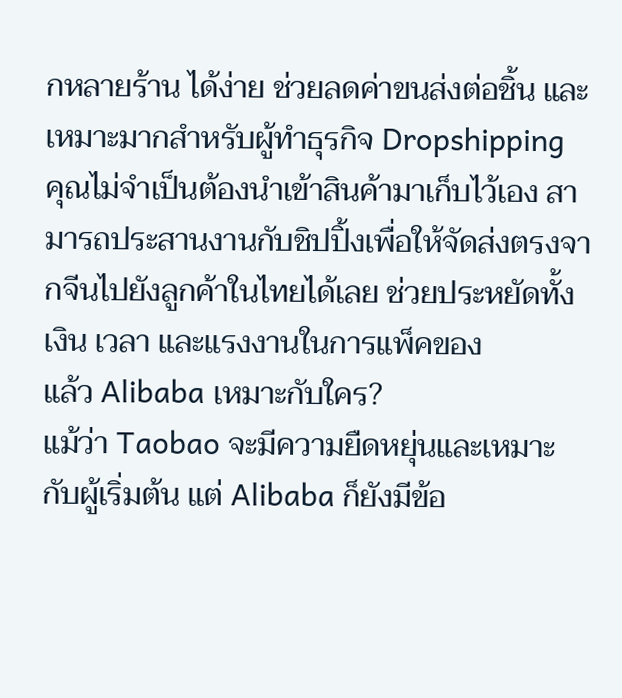กหลายร้าน ได้ง่าย ช่วยลดค่าขนส่งต่อชิ้น และเหมาะมากสำหรับผู้ทำธุรกิจ Dropshipping
คุณไม่จำเป็นต้องนำเข้าสินค้ามาเก็บไว้เอง สามารถประสานงานกับชิปปิ้งเพื่อให้จัดส่งตรงจากจีนไปยังลูกค้าในไทยได้เลย ช่วยประหยัดทั้งเงิน เวลา และแรงงานในการแพ็คของ
แล้ว Alibaba เหมาะกับใคร?
แม้ว่า Taobao จะมีความยืดหยุ่นและเหมาะกับผู้เริ่มต้น แต่ Alibaba ก็ยังมีข้อ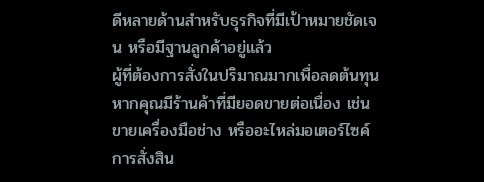ดีหลายด้านสำหรับธุรกิจที่มีเป้าหมายชัดเจน หรือมีฐานลูกค้าอยู่แล้ว
ผู้ที่ต้องการสั่งในปริมาณมากเพื่อลดต้นทุน
หากคุณมีร้านค้าที่มียอดขายต่อเนื่อง เช่น ขายเครื่องมือช่าง หรืออะไหล่มอเตอร์ไซค์ การสั่งสิน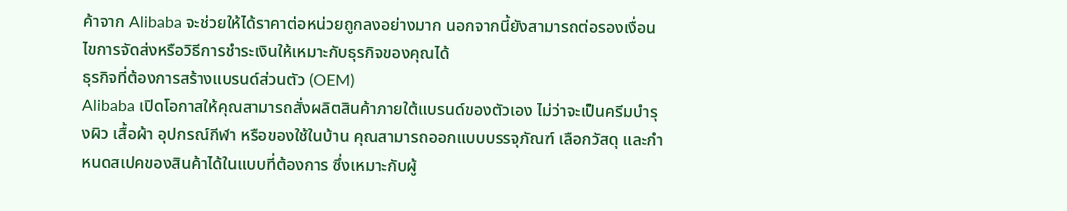ค้าจาก Alibaba จะช่วยให้ได้ราคาต่อหน่วยถูกลงอย่างมาก นอกจากนี้ยังสามารถต่อรองเงื่อนไขการจัดส่งหรือวิธีการชำระเงินให้เหมาะกับธุรกิจของคุณได้
ธุรกิจที่ต้องการสร้างแบรนด์ส่วนตัว (OEM)
Alibaba เปิดโอกาสให้คุณสามารถสั่งผลิตสินค้าภายใต้แบรนด์ของตัวเอง ไม่ว่าจะเป็นครีมบำรุงผิว เสื้อผ้า อุปกรณ์กีฬา หรือของใช้ในบ้าน คุณสามารถออกแบบบรรจุภัณฑ์ เลือกวัสดุ และกำหนดสเปคของสินค้าได้ในแบบที่ต้องการ ซึ่งเหมาะกับผู้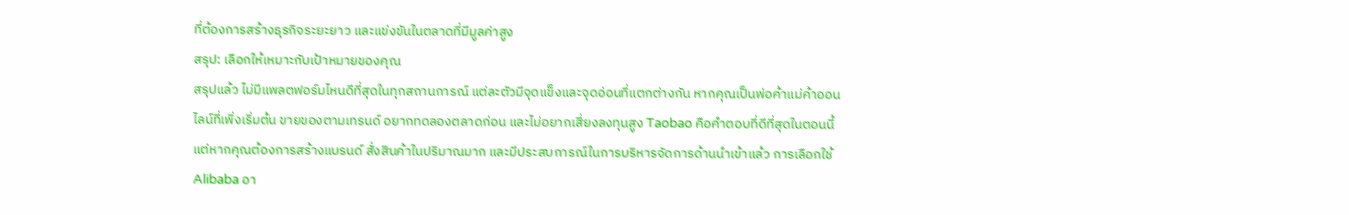ที่ต้องการสร้างธุรกิจระยะยาว และแข่งขันในตลาดที่มีมูลค่าสูง
สรุป: เลือกให้เหมาะกับเป้าหมายของคุณ
สรุปแล้ว ไม่มีแพลตฟอร์มไหนดีที่สุดในทุกสถานการณ์ แต่ละตัวมีจุดแข็งและจุดอ่อนที่แตกต่างกัน หากคุณเป็นพ่อค้าแม่ค้าออนไลน์ที่เพิ่งเริ่มต้น ขายของตามเทรนด์ อยากทดลองตลาดก่อน และไม่อยากเสี่ยงลงทุนสูง Taobao คือคำตอบที่ดีที่สุดในตอนนี้
แต่หากคุณต้องการสร้างแบรนด์ สั่งสินค้าในปริมาณมาก และมีประสบการณ์ในการบริหารจัดการด้านนำเข้าแล้ว การเลือกใช้ Alibaba อา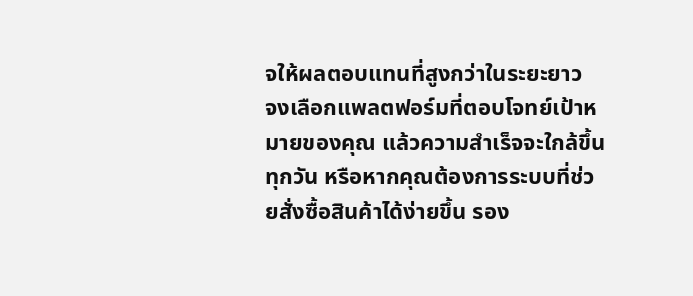จให้ผลตอบแทนที่สูงกว่าในระยะยาว
จงเลือกแพลตฟอร์มที่ตอบโจทย์เป้าหมายของคุณ แล้วความสำเร็จจะใกล้ขึ้นทุกวัน หรือหากคุณต้องการระบบที่ช่วยสั่งซื้อสินค้าได้ง่ายขึ้น รอง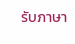รับภาษา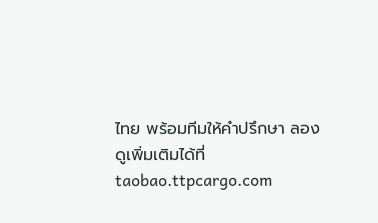ไทย พร้อมทีมให้คำปรึกษา ลองดูเพิ่มเติมได้ที่
taobao.ttpcargo.com